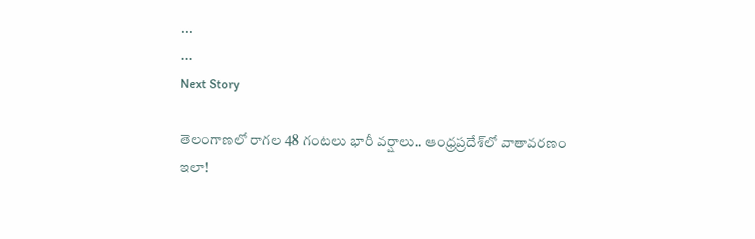...
...
Next Story

తెలంగాణలో రాగల 48 గంటలు భారీ వర్షాలు.. ఆంధ్రప్రదేశ్‌లో వాతావరణం ఇలా!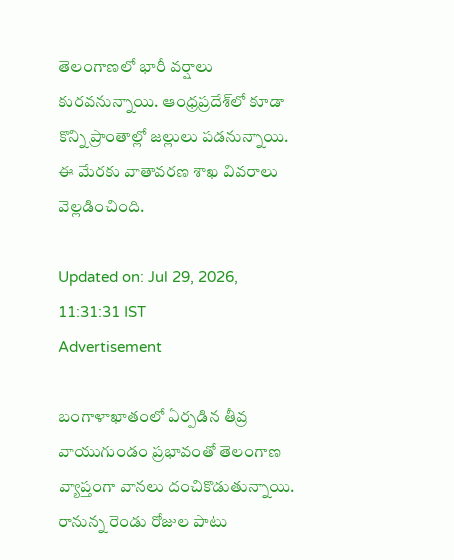తెలంగాణలో భారీ వర్షాలు కురవనున్నాయి. ఆంధ్రప్రదేశ్‌లో కూడా కొన్ని ప్రాంతాల్లో జల్లులు పడనున్నాయి. ఈ మేరకు వాతావరణ శాఖ వివరాలు వెల్లడించింది.

Updated on: Jul 29, 2026, 11:31:31 IST
Advertisement

బంగాళాఖాతంలో ఏర్పడిన తీవ్ర వాయుగుండం ప్రభావంతో తెలంగాణ వ్యాప్తంగా వానలు దంచికొడుతున్నాయి. రానున్న రెండు రోజుల పాటు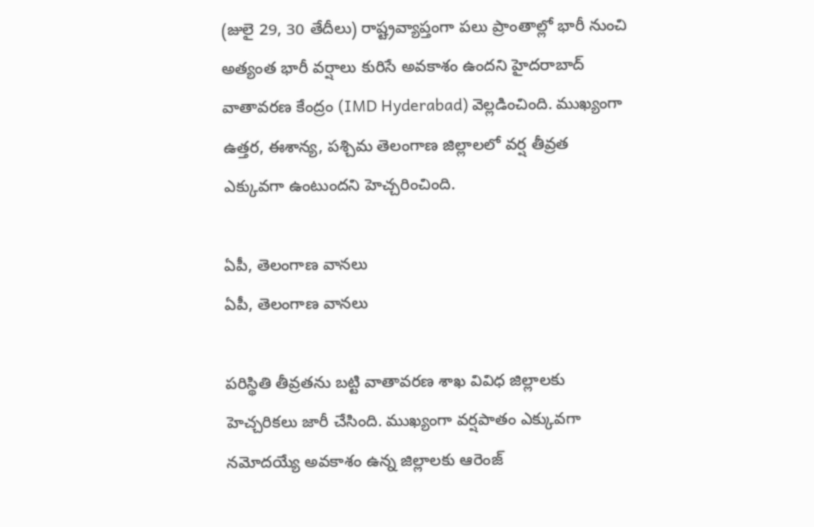(జులై 29, 30 తేదీలు) రాష్ట్రవ్యాప్తంగా పలు ప్రాంతాల్లో భారీ నుంచి అత్యంత భారీ వర్షాలు కురిసే అవకాశం ఉందని హైదరాబాద్ వాతావరణ కేంద్రం (IMD Hyderabad) వెల్లడించింది. ముఖ్యంగా ఉత్తర, ఈశాన్య, పశ్చిమ తెలంగాణ జిల్లాలలో వర్ష తీవ్రత ఎక్కువగా ఉంటుందని హెచ్చరించింది.

ఏపీ, తెలంగాణ వానలు
ఏపీ, తెలంగాణ వానలు

పరిస్థితి తీవ్రతను బట్టి వాతావరణ శాఖ వివిధ జిల్లాలకు హెచ్చరికలు జారీ చేసింది. ముఖ్యంగా వర్షపాతం ఎక్కువగా నమోదయ్యే అవకాశం ఉన్న జిల్లాలకు ఆరెంజ్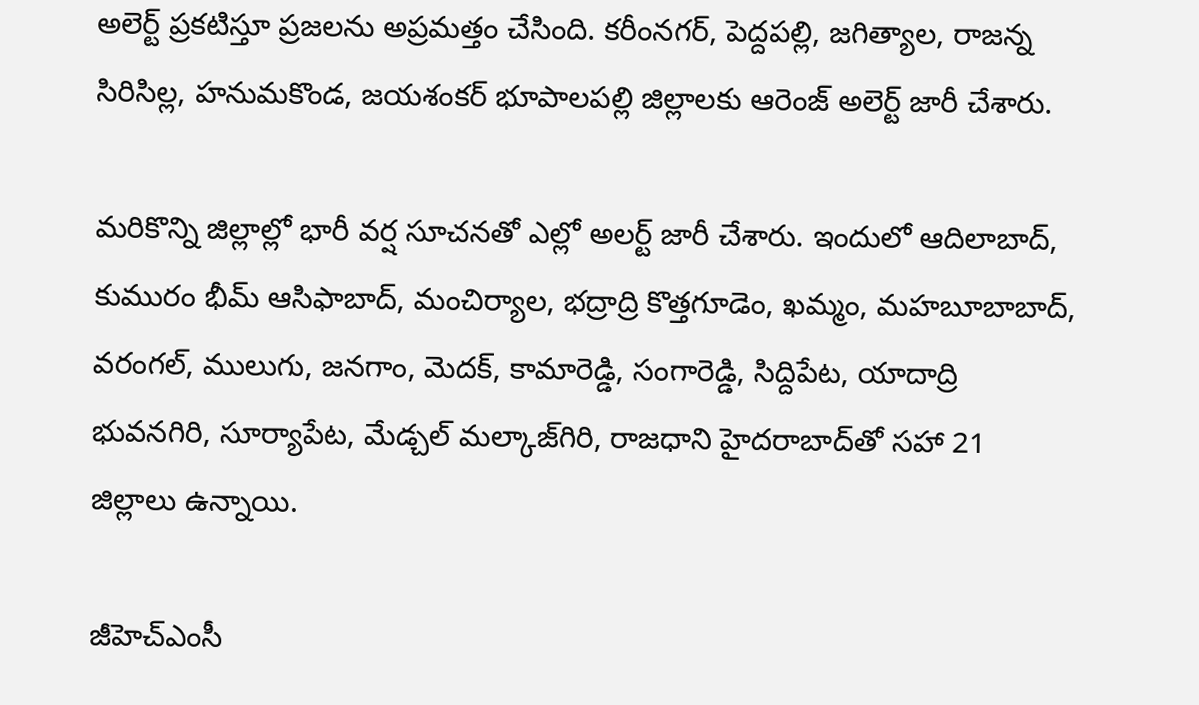అలెర్ట్ ప్రకటిస్తూ ప్రజలను అప్రమత్తం చేసింది. కరీంనగర్, పెద్దపల్లి, జగిత్యాల, రాజన్న సిరిసిల్ల, హనుమకొండ, జయశంకర్ భూపాలపల్లి జిల్లాలకు ఆరెంజ్ అలెర్ట్ జారీ చేశారు.

మరికొన్ని జిల్లాల్లో భారీ వర్ష సూచనతో ఎల్లో అలర్ట్ జారీ చేశారు. ఇందులో ఆదిలాబాద్, కుమురం భీమ్ ఆసిఫాబాద్, మంచిర్యాల, భద్రాద్రి కొత్తగూడెం, ఖమ్మం, మహబూబాబాద్, వరంగల్, ములుగు, జనగాం, మెదక్, కామారెడ్డి, సంగారెడ్డి, సిద్దిపేట, యాదాద్రి భువనగిరి, సూర్యాపేట, మేడ్చల్ మల్కాజ్‌గిరి, రాజధాని హైదరాబాద్‌తో సహా 21 జిల్లాలు ఉన్నాయి.

జీహెచ్‌ఎంసీ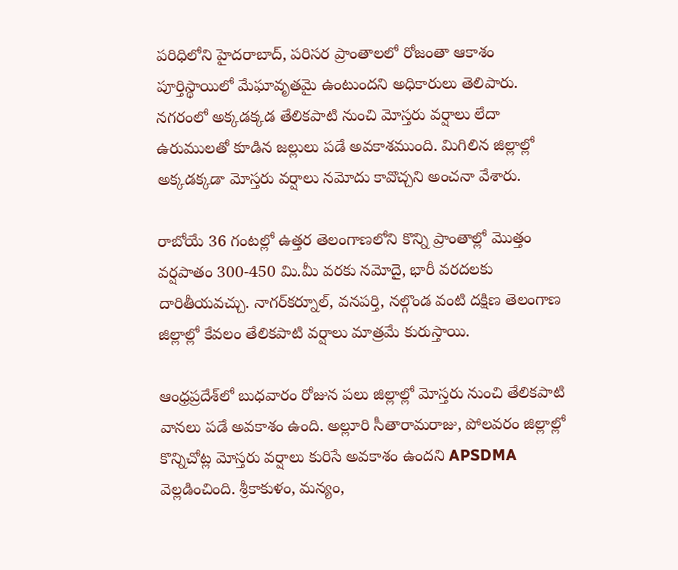పరిధిలోని హైదరాబాద్, పరిసర ప్రాంతాలలో రోజంతా ఆకాశం పూర్తిస్థాయిలో మేఘావృతమై ఉంటుందని అధికారులు తెలిపారు. నగరంలో అక్కడక్కడ తేలికపాటి నుంచి మోస్తరు వర్షాలు లేదా ఉరుములతో కూడిన జల్లులు పడే అవకాశముంది. మిగిలిన జిల్లాల్లో అక్కడక్కడా మోస్తరు వర్షాలు నమోదు కావొచ్చని అంచనా వేశారు.

రాబోయే 36 గంటల్లో ఉత్తర తెలంగాణలోని కొన్ని ప్రాంతాల్లో మొత్తం వర్షపాతం 300-450 మి.మీ వరకు నమోదై, భారీ వరదలకు దారితీయవచ్చు. నాగర్‌కర్నూల్, వనపర్తి, నల్గొండ వంటి దక్షిణ తెలంగాణ జిల్లాల్లో కేవలం తేలికపాటి వర్షాలు మాత్రమే కురుస్తాయి.

ఆంధ్రప్రదేశ్‌లో బుధవారం రోజున పలు జిల్లాల్లో మోస్తరు నుంచి తేలికపాటి వానలు పడే అవకాశం ఉంది. అల్లూరి సీతారామరాజు, పోలవరం జిల్లాల్లో కొన్నిచోట్ల మోస్తరు వర్షాలు కురిసే అవకాశం ఉందని APSDMA వెల్లడించింది. శ్రీకాకుళం, మన్యం,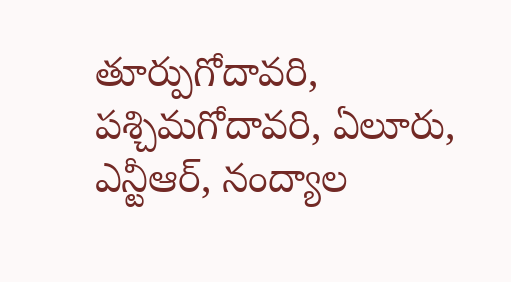తూర్పుగోదావరి, పశ్చిమగోదావరి, ఏలూరు, ఎన్టీఆర్, నంద్యాల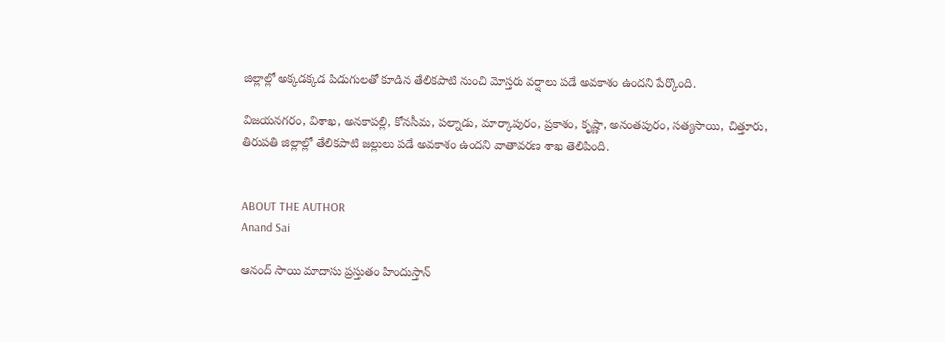జిల్లాల్లో అక్కడక్కడ పిడుగులతో కూడిన తేలికపాటి నుంచి మోస్తరు వర్షాలు పడే అవకాశం ఉందని పేర్కొంది.

విజయనగరం, విశాఖ, అనకాపల్లి, కోనసీమ, పల్నాడు, మార్కాపురం, ప్రకాశం, కృష్ణా, అనంతపురం, సత్యసాయి, చిత్తూరు, తిరుపతి జిల్లాల్లో తేలికపాటి జల్లులు పడే అవకాశం ఉందని వాతావరణ శాఖ తెలిపింది.


ABOUT THE AUTHOR
Anand Sai

ఆనంద్ సాయి మాదాసు ప్రస్తుతం హిందుస్తాన్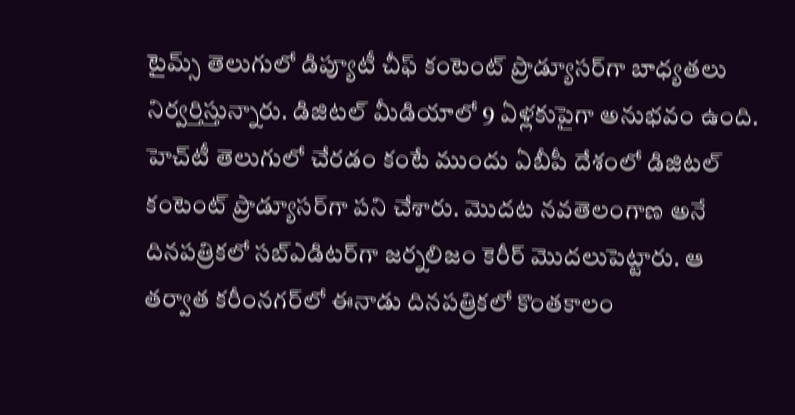టైమ్స్ తెలుగులో డిప్యూటీ చీఫ్ కంటెంట్ ప్రొడ్యూసర్‌గా బాధ్యతలు నిర్వర్తిస్తున్నారు. డిజిటల్ మీడియాలో 9 ఏళ్లకుపైగా అనుభవం ఉంది. హెచ్‌టీ తెలుగులో చేరడం కంటే ముందు ఏబీపీ దేశంలో డిజిటల్ కంటెంట్ ప్రొడ్యూసర్‌గా పని చేశారు. మెుదట నవతెలంగాణ అనే దినపత్రికలో సబ్ఎడిటర్‌గా జర్నలిజం కెరీర్ మెుదలుపెట్టారు. ఆ తర్వాత కరీంనగర్‌లో ఈనాడు దినపత్రికలో కొంతకాలం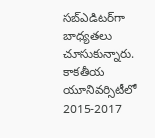సబ్‌ఎడిటర్‌గా బాధ్యతలు చూసుకున్నారు. కాకతీయ యూనివర్సిటీలో 2015-2017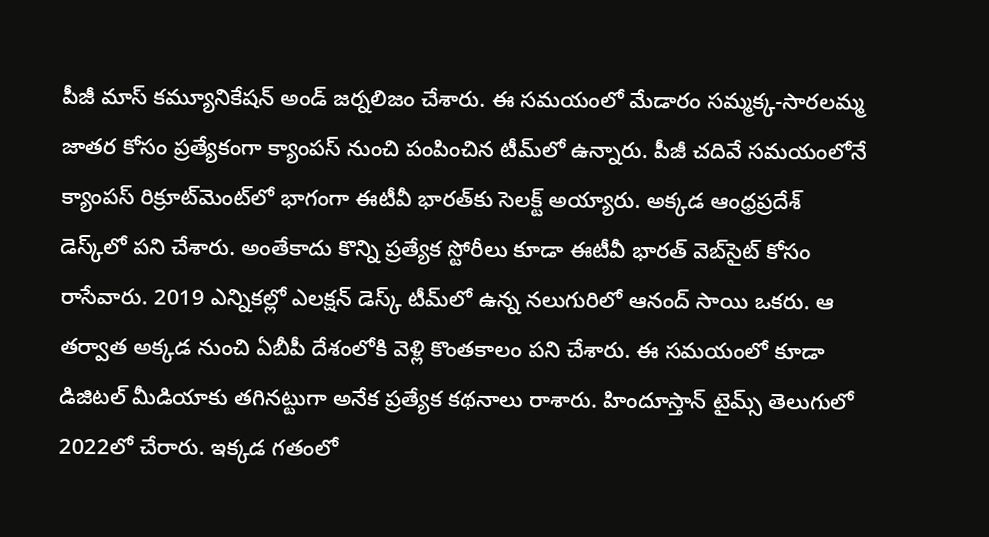పీజీ మాస్ కమ్యూనికేషన్ అండ్ జర్నలిజం చేశారు. ఈ సమయంలో మేడారం సమ్మక్క-సారలమ్మ జాతర కోసం ప్రత్యేకంగా క్యాంపస్ నుంచి పంపించిన టీమ్‌లో ఉన్నారు. పీజీ చదివే సమయంలోనే క్యాంపస్ రిక్రూట్‌మెంట్‌లో భాగంగా ఈటీవీ భారత్‌కు సెలక్ట్ అయ్యారు. అక్కడ ఆంధ్రప్రదేశ్‌ డెస్క్‌లో పని చేశారు. అంతేకాదు కొన్ని ప్రత్యేక స్టోరీలు కూడా ఈటీవీ భారత్ వెబ్‌సైట్ కోసం రాసేవారు. 2019 ఎన్నికల్లో ఎలక్షన్ డెస్క్‌ టీమ్‌లో ఉన్న నలుగురిలో ఆనంద్ సాయి ఒకరు. ఆ తర్వాత అక్కడ నుంచి ఏబీపీ దేశంలోకి వెళ్లి కొంతకాలం పని చేశారు. ఈ సమయంలో కూడా డిజిటల్ మీడియాకు తగినట్టుగా అనేక ప్రత్యేక కథనాలు రాశారు. హిందూస్తాన్ టైమ్స్‌ తెలుగులో 2022లో చేరారు. ఇక్కడ గతంలో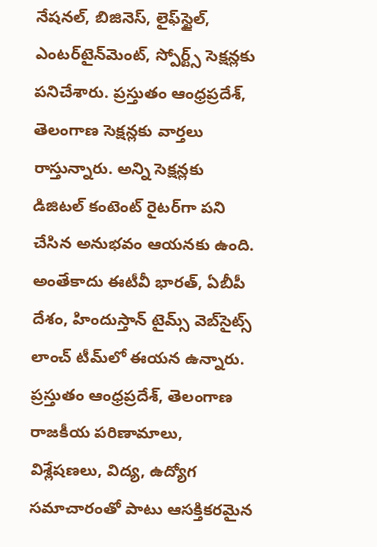నేషనల్, బిజినెస్, లైఫ్‌స్టైల్, ఎంటర్‌టైన్‌మెంట్‌, స్పోర్ట్స్‌ సెక్షన్లకు పనిచేశారు. ప్రస్తుతం ఆంధ్రప్రదేశ్, తెలంగాణ సెక్షన్లకు వార్తలు రాస్తున్నారు. అన్ని సెక్షన్లకు డిజిటల్ కంటెంట్ రైటర్‌గా పని చేసిన అనుభవం ఆయనకు ఉంది. అంతేకాదు ఈటీవీ భారత్, ఏబీపీ దేశం, హిందుస్తాన్ టైమ్స్ వెబ్‌సైట్స్ లాంచ్ టీమ్‌లో ఈయన ఉన్నారు. ప్రస్తుతం ఆంధ్రప్రదేశ్, తెలంగాణ రాజకీయ పరిణామాలు, విశ్లేషణలు, విద్య, ఉద్యోగ సమాచారంతో పాటు ఆసక్తికరమైన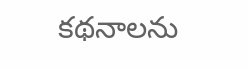కథనాలను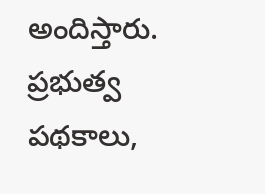అందిస్తారు. ప్రభుత్వ పథకాలు,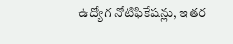ఉద్యోగ నోటిఫికేషన్లు, ఇతర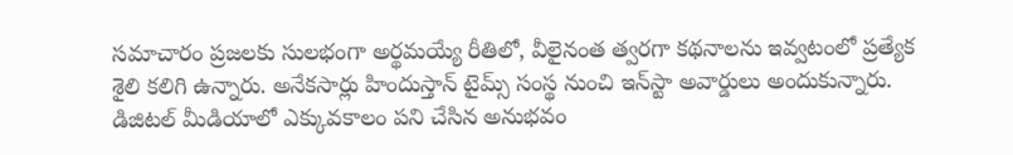సమాచారం ప్రజలకు సులభంగా అర్థమయ్యే రీతిలో, వీలైనంత త్వరగా కథనాలను ఇవ్వటంలో ప్రత్యేక శైలి కలిగి ఉన్నారు. అనేకసార్లు హిందుస్తాన్ టైమ్స్ సంస్థ నుంచి ఇన్‌స్టా అవార్డులు అందుకున్నారు. డిజిటల్ మీడియాలో ఎక్కువకాలం పని చేసిన అనుభవం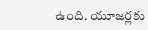ఉంది. యూజర్లకు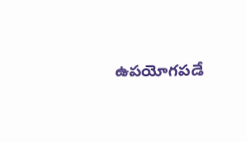ఉపయోగపడే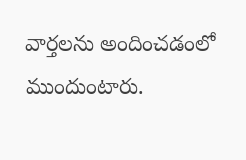వార్తలను అందించడంలో ముందుంటారు.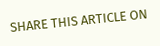SHARE THIS ARTICLE ON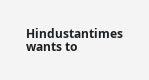Hindustantimes wants to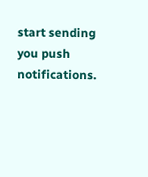start sending you push notifications.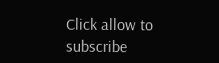Click allow to subscribe